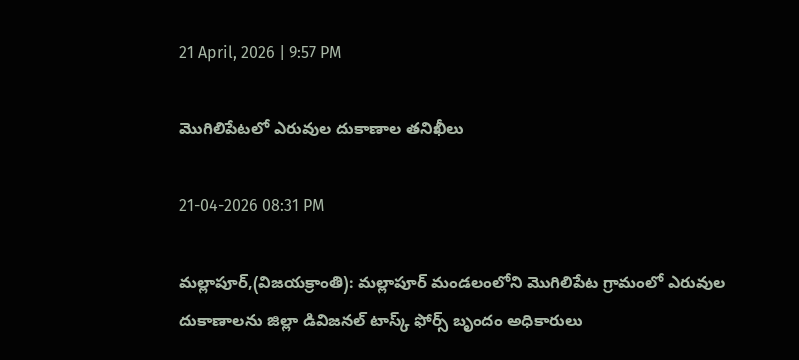21 April, 2026 | 9:57 PM

మొగిలిపేటలో ఎరువుల దుకాణాల తనిఖీలు

21-04-2026 08:31 PM

మల్లాపూర్,(విజయక్రాంతి): మల్లాపూర్ మండలంలోని మొగిలిపేట గ్రామంలో ఎరువుల దుకాణాలను జిల్లా డివిజనల్ టాస్క్ ఫోర్స్ బృందం అధికారులు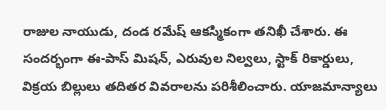రాజుల నాయుడు, దండ రమేష్ ఆకస్మికంగా తనిఖీ చేశారు. ఈ సందర్భంగా ఈ-పాస్ మిషన్, ఎరువుల నిల్వలు, స్టాక్ రికార్డులు, విక్రయ బిల్లులు తదితర వివరాలను పరిశీలించారు. యాజమాన్యాలు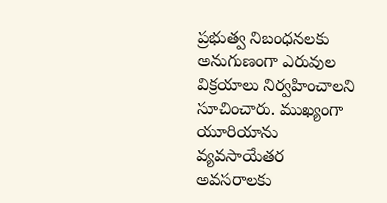ప్రభుత్వ నిబంధనలకు అనుగుణంగా ఎరువుల విక్రయాలు నిర్వహించాలని సూచించారు. ముఖ్యంగా యూరియాను వ్యవసాయేతర అవసరాలకు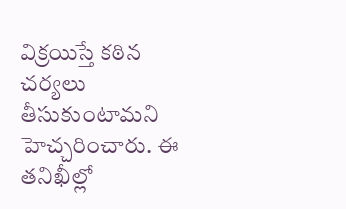విక్రయిస్తే కఠిన చర్యలు తీసుకుంటామని హెచ్చరించారు. ఈ తనిఖీల్లో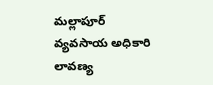మల్లాపూర్ వ్యవసాయ అధికారి లావణ్య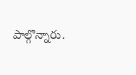పాల్గొన్నారు.